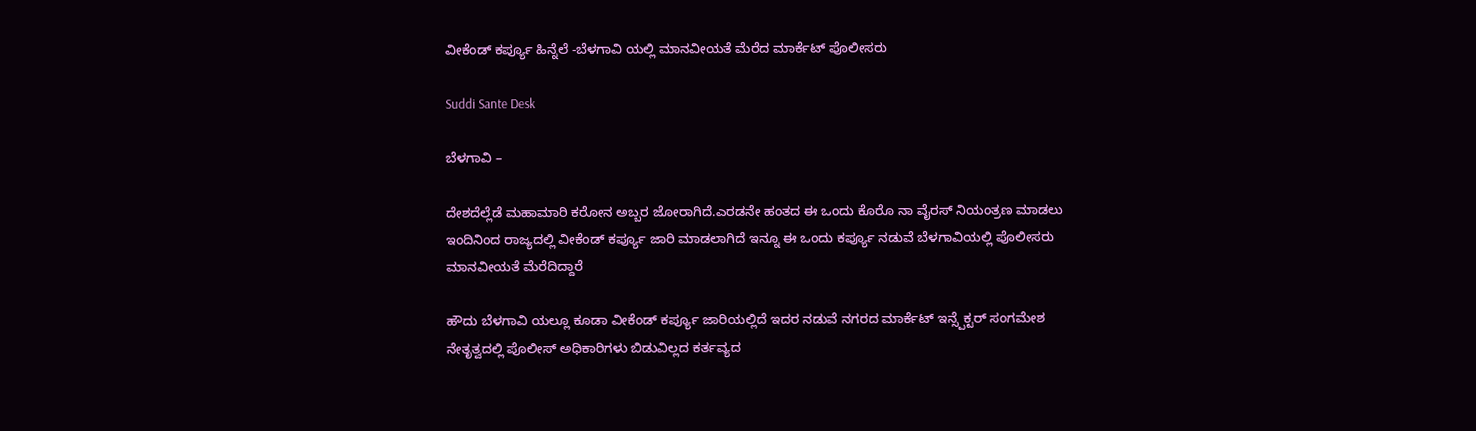ವೀಕೆಂಡ್ ಕರ್ಪ್ಯೂ ಹಿನ್ನೆಲೆ -ಬೆಳಗಾವಿ ಯಲ್ಲಿ ಮಾನವೀಯತೆ ಮೆರೆದ ಮಾರ್ಕೆಟ್ ಪೊಲೀಸರು

Suddi Sante Desk

ಬೆಳಗಾವಿ –

ದೇಶದೆಲ್ಲೆಡೆ ಮಹಾಮಾರಿ ಕರೋನ ಅಬ್ಬರ ಜೋರಾಗಿದೆ‌‌.ಎರಡನೇ ಹಂತದ ಈ ಒಂದು ಕೊರೊ ನಾ ವೈರಸ್ ನಿಯಂತ್ರಣ ಮಾಡಲು ಇಂದಿನಿಂದ ರಾಜ್ಯದಲ್ಲಿ ವೀಕೆಂಡ್ ಕರ್ಪ್ಯೂ ಜಾರಿ ಮಾಡಲಾಗಿದೆ ಇನ್ನೂ ಈ ಒಂದು ಕರ್ಪ್ಯೂ ನಡುವೆ ಬೆಳಗಾವಿಯಲ್ಲಿ ಪೊಲೀಸರು ಮಾನವೀಯತೆ ಮೆರೆದಿದ್ದಾರೆ

ಹೌದು ಬೆಳಗಾವಿ ಯಲ್ಲೂ ಕೂಡಾ ವೀಕೆಂಡ್ ಕರ್ಪ್ಯೂ ಜಾರಿಯಲ್ಲಿದೆ ಇದರ ನಡುವೆ ನಗರದ ಮಾರ್ಕೆಟ್ ಇನ್ಸ್ಪೆಕ್ಟರ್ ಸಂಗಮೇಶ ನೇತೃತ್ವದಲ್ಲಿ ಪೊಲೀಸ್ ಅಧಿಕಾರಿಗಳು ಬಿಡುವಿಲ್ಲದ ಕರ್ತವ್ಯದ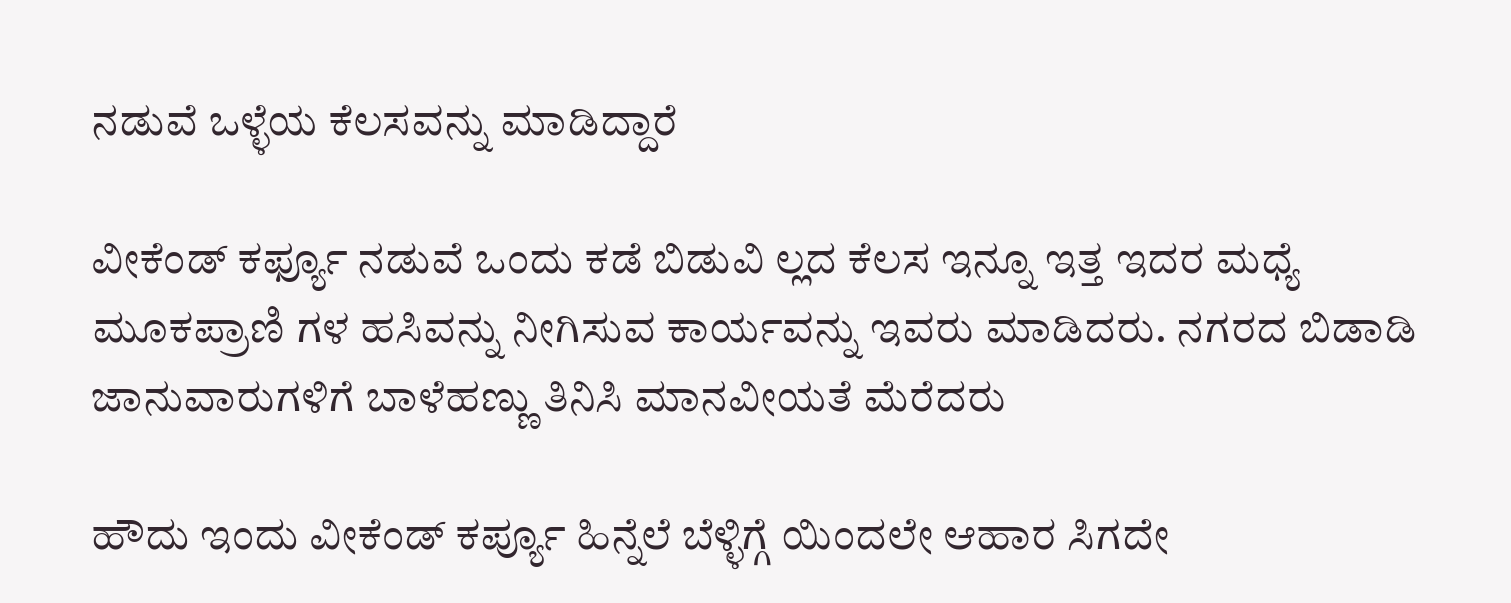ನಡುವೆ ಒಳ್ಳೆಯ ಕೆಲಸವನ್ನು ಮಾಡಿದ್ದಾರೆ

ವೀಕೆಂಡ್ ಕರ್ಫ್ಯೂ ನಡುವೆ ಒಂದು ಕಡೆ ಬಿಡುವಿ ಲ್ಲದ ಕೆಲಸ ಇನ್ನೂ ಇತ್ತ ಇದರ ಮಧ್ಯೆ ಮೂಕಪ್ರಾಣಿ ಗಳ ಹಸಿವನ್ನು ನೀಗಿಸುವ ಕಾರ್ಯವನ್ನು ಇವರು ಮಾಡಿದರು. ನಗರದ ಬಿಡಾಡಿ ಜಾನುವಾರುಗಳಿಗೆ ಬಾಳೆಹಣ್ಣು ತಿನಿಸಿ ಮಾನವೀಯತೆ ಮೆರೆದರು

ಹೌದು ಇಂದು ವೀಕೆಂಡ್ ಕರ್ಪ್ಯೂ ಹಿನ್ನೆಲೆ ಬೆಳ್ಳಿಗ್ಗೆ ಯಿಂದಲೇ ಆಹಾರ ಸಿಗದೇ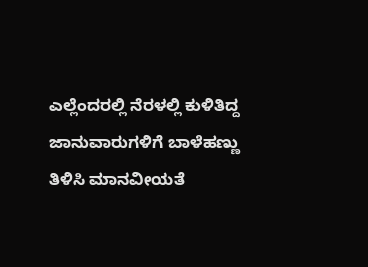ಎಲ್ಲೆಂದರಲ್ಲಿ ನೆರಳಲ್ಲಿ ಕುಳಿತಿದ್ದ ಜಾನುವಾರುಗಳಿಗೆ ಬಾಳೆಹಣ್ಣು ತಿಳಿಸಿ ಮಾನವೀಯತೆ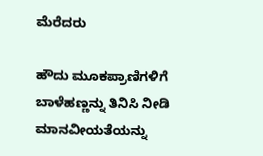ಮೆರೆದರು

ಹೌದು ಮೂಕಪ್ರಾಣಿಗಳಿಗೆ ಬಾಳೆಹಣ್ಣನ್ನು ತಿನಿಸಿ ನೀಡಿ ಮಾನವೀಯತೆಯನ್ನು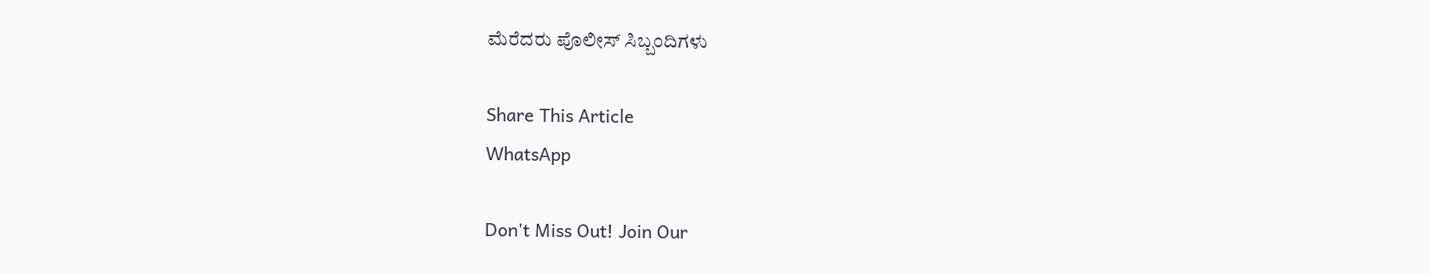ಮೆರೆದರು ಪೊಲೀಸ್ ಸಿಬ್ಬಂದಿಗಳು

Share This Article
WhatsApp

Don't Miss Out! Join Our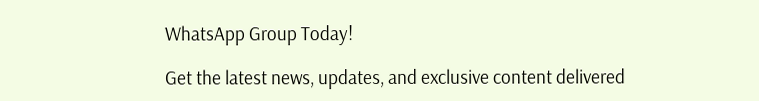WhatsApp Group Today!

Get the latest news, updates, and exclusive content delivered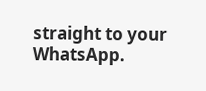straight to your WhatsApp.